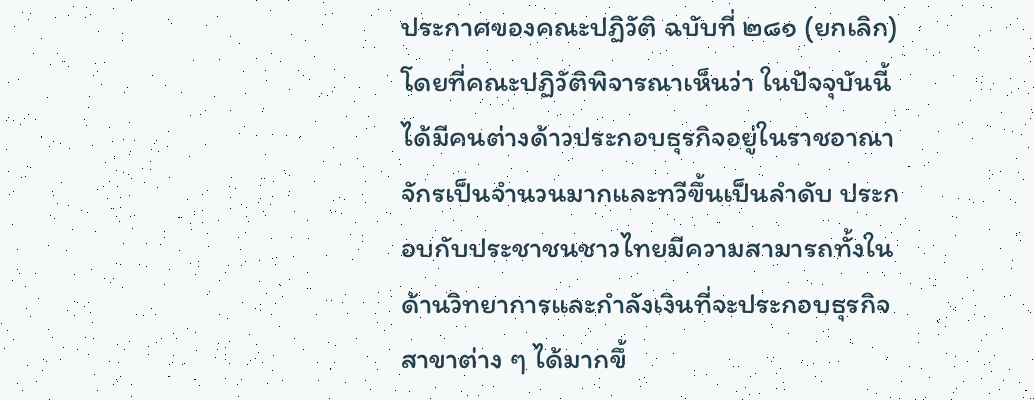ประกาศของคณะปฏิวัติ ฉบับที่ ๒๘๑ (ยกเลิก)
โดยที่คณะปฏิวัติพิจารณาเห็นว่า ในปัจจุบันนี้ได้มีคนต่างด้าวประกอบธุรกิจอยู่ในราชอาณาจักรเป็นจำนวนมากและทวีขึ้นเป็นลำดับ ประกอบกับประชาชนชาวไทยมีความสามารถทั้งในด้านวิทยาการและกำลังเงินที่จะประกอบธุรกิจสาขาต่าง ๆ ได้มากขึ้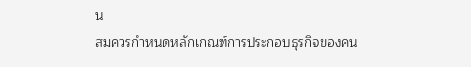น
สมควรกำหนดหลักเกณฑ์การประกอบธุรกิจของคน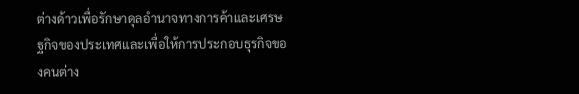ต่างด้าวเพื่อรักษาดุลอำนาจทางการค้าและเศรษฐกิจของประเทศและเพื่อให้การประกอบธุรกิจของคนต่าง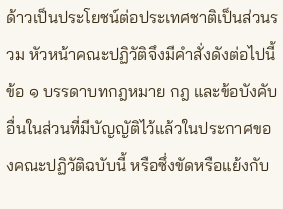ด้าวเป็นประโยชน์ต่อประเทศชาติเป็นส่วนรวม หัวหน้าคณะปฏิวัติจึงมีคำสั่งดังต่อไปนี้
ข้อ ๑ บรรดาบทกฎหมาย กฎ และข้อบังคับอื่นในส่วนที่มีบัญญัติไว้แล้วในประกาศของคณะปฏิวัติฉบับนี้ หรือซึ่งขัดหรือแย้งกับ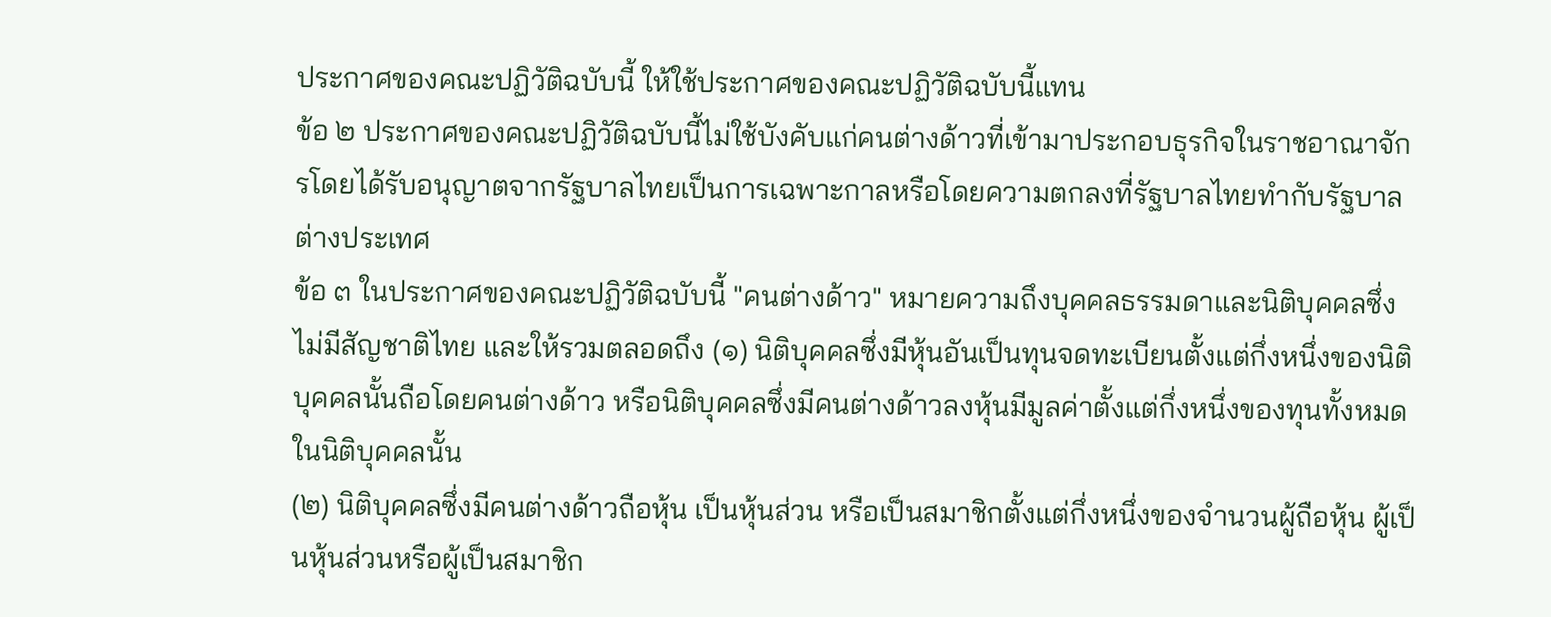ประกาศของคณะปฏิวัติฉบับนี้ ให้ใช้ประกาศของคณะปฏิวัติฉบับนี้แทน
ข้อ ๒ ประกาศของคณะปฏิวัติฉบับนี้ไม่ใช้บังคับแก่คนต่างด้าวที่เข้ามาประกอบธุรกิจในราชอาณาจักรโดยได้รับอนุญาตจากรัฐบาลไทยเป็นการเฉพาะกาลหรือโดยความตกลงที่รัฐบาลไทยทำกับรัฐบาลต่างประเทศ
ข้อ ๓ ในประกาศของคณะปฏิวัติฉบับนี้ "คนต่างด้าว" หมายความถึงบุคคลธรรมดาและนิติบุคคลซึ่งไม่มีสัญชาติไทย และให้รวมตลอดถึง (๑) นิติบุคคลซึ่งมีหุ้นอันเป็นทุนจดทะเบียนตั้งแต่กึ่งหนึ่งของนิติบุคคลนั้นถือโดยคนต่างด้าว หรือนิติบุคคลซึ่งมีคนต่างด้าวลงหุ้นมีมูลค่าตั้งแต่กึ่งหนึ่งของทุนทั้งหมดในนิติบุคคลนั้น
(๒) นิติบุคคลซึ่งมีคนต่างด้าวถือหุ้น เป็นหุ้นส่วน หรือเป็นสมาชิกตั้งแต่กึ่งหนึ่งของจำนวนผู้ถือหุ้น ผู้เป็นหุ้นส่วนหรือผู้เป็นสมาชิก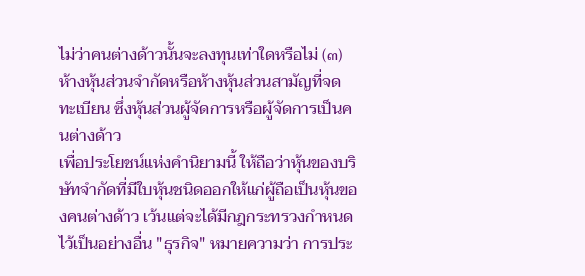ไม่ว่าคนต่างด้าวนั้นจะลงทุนเท่าใดหรือไม่ (๓) ห้างหุ้นส่วนจำกัดหรือห้างหุ้นส่วนสามัญที่จดทะเบียน ซึ่งหุ้นส่วนผู้จัดการหรือผู้จัดการเป็นคนต่างด้าว
เพื่อประโยชน์แห่งคำนิยามนี้ ให้ถือว่าหุ้นของบริษัทจำกัดที่มีใบหุ้นชนิดออกให้แก่ผู้ถือเป็นหุ้นของคนต่างด้าว เว้นแต่จะได้มีกฎกระทรวงกำหนดไว้เป็นอย่างอื่น "ธุรกิจ" หมายความว่า การประ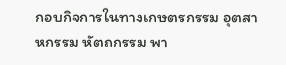กอบกิจการในทางเกษตรกรรม อุตสาหกรรม หัตถกรรม พา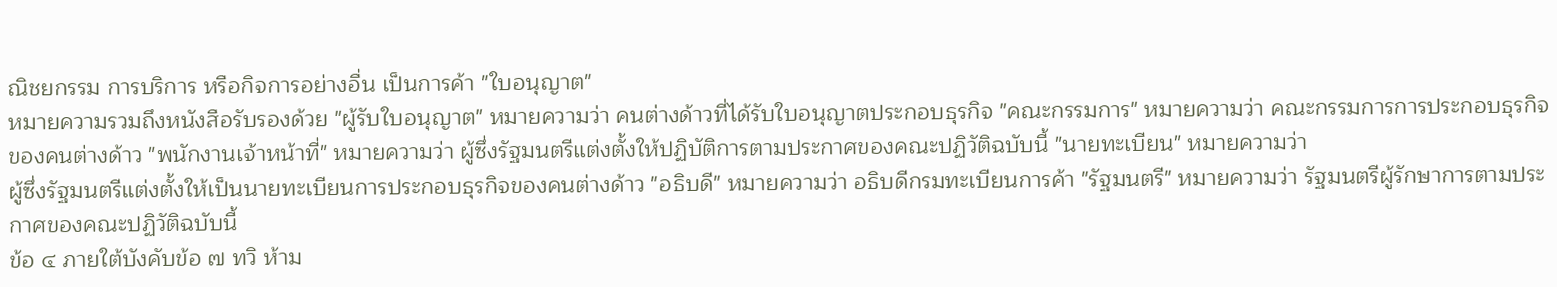ณิชยกรรม การบริการ หรือกิจการอย่างอื่น เป็นการค้า "ใบอนุญาต"
หมายความรวมถึงหนังสือรับรองด้วย "ผู้รับใบอนุญาต" หมายความว่า คนต่างด้าวที่ได้รับใบอนุญาตประกอบธุรกิจ "คณะกรรมการ" หมายความว่า คณะกรรมการการประกอบธุรกิจของคนต่างด้าว "พนักงานเจ้าหน้าที่" หมายความว่า ผู้ซึ่งรัฐมนตรีแต่งตั้งให้ปฏิบัติการตามประกาศของคณะปฏิวัติฉบับนี้ "นายทะเบียน" หมายความว่า
ผู้ซึ่งรัฐมนตรีแต่งตั้งให้เป็นนายทะเบียนการประกอบธุรกิจของคนต่างด้าว "อธิบดี" หมายความว่า อธิบดีกรมทะเบียนการค้า "รัฐมนตรี" หมายความว่า รัฐมนตรีผู้รักษาการตามประกาศของคณะปฏิวัติฉบับนี้
ข้อ ๔ ภายใต้บังคับข้อ ๗ ทวิ ห้าม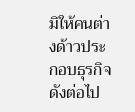มิให้คนต่างด้าวประกอบธุรกิจ ดังต่อไป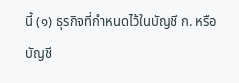นี้ (๑) ธุรกิจที่กำหนดไว้ในบัญชี ก. หรือบัญชี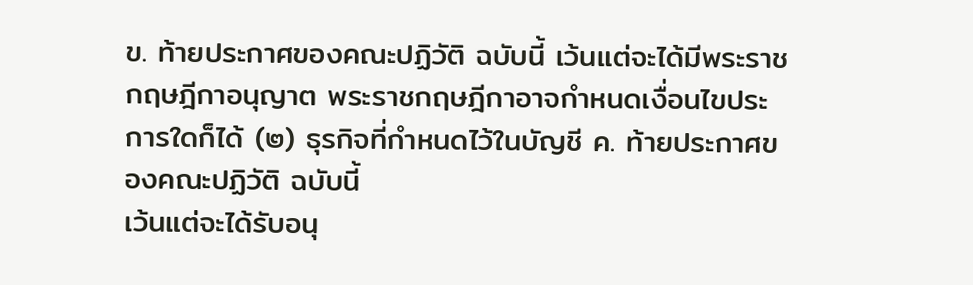ข. ท้ายประกาศของคณะปฏิวัติ ฉบับนี้ เว้นแต่จะได้มีพระราชกฤษฎีกาอนุญาต พระราชกฤษฎีกาอาจกำหนดเงื่อนไขประการใดก็ได้ (๒) ธุรกิจที่กำหนดไว้ในบัญชี ค. ท้ายประกาศของคณะปฏิวัติ ฉบับนี้
เว้นแต่จะได้รับอนุ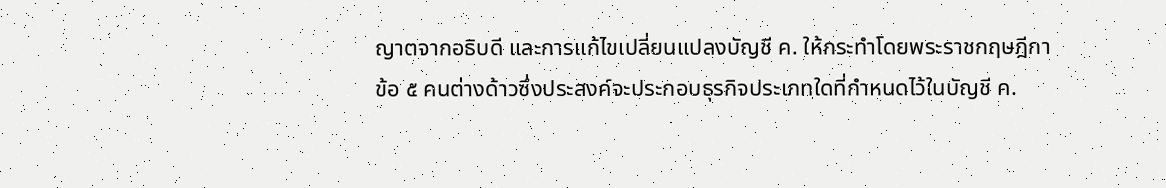ญาตจากอธิบดี และการแก้ไขเปลี่ยนแปลงบัญชี ค. ให้กระทำโดยพระราชกฤษฎีกา
ข้อ ๕ คนต่างด้าวซึ่งประสงค์จะประกอบธุรกิจประเภทใดที่กำหนดไว้ในบัญชี ค.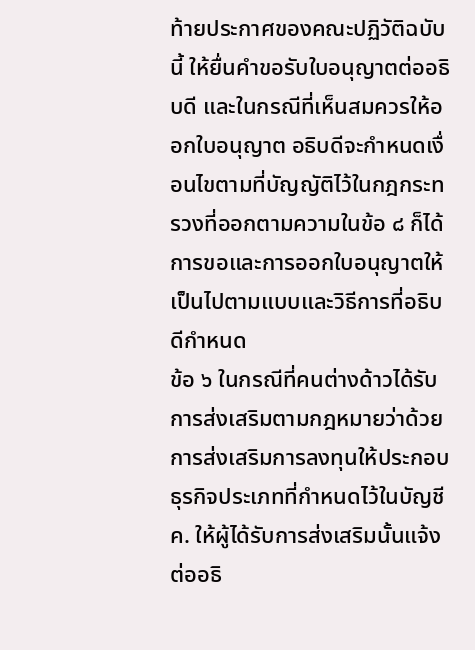ท้ายประกาศของคณะปฏิวัติฉบับนี้ ให้ยื่นคำขอรับใบอนุญาตต่ออธิบดี และในกรณีที่เห็นสมควรให้ออกใบอนุญาต อธิบดีจะกำหนดเงื่อนไขตามที่บัญญัติไว้ในกฎกระทรวงที่ออกตามความในข้อ ๘ ก็ได้
การขอและการออกใบอนุญาตให้เป็นไปตามแบบและวิธีการที่อธิบดีกำหนด
ข้อ ๖ ในกรณีที่คนต่างด้าวได้รับการส่งเสริมตามกฎหมายว่าด้วยการส่งเสริมการลงทุนให้ประกอบธุรกิจประเภทที่กำหนดไว้ในบัญชี ค. ให้ผู้ได้รับการส่งเสริมนั้นแจ้งต่ออธิ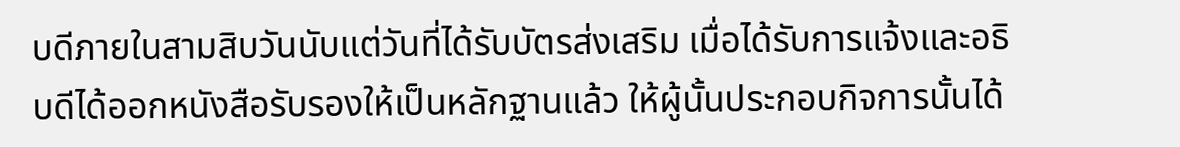บดีภายในสามสิบวันนับแต่วันที่ได้รับบัตรส่งเสริม เมื่อได้รับการแจ้งและอธิบดีได้ออกหนังสือรับรองให้เป็นหลักฐานแล้ว ให้ผู้นั้นประกอบกิจการนั้นได้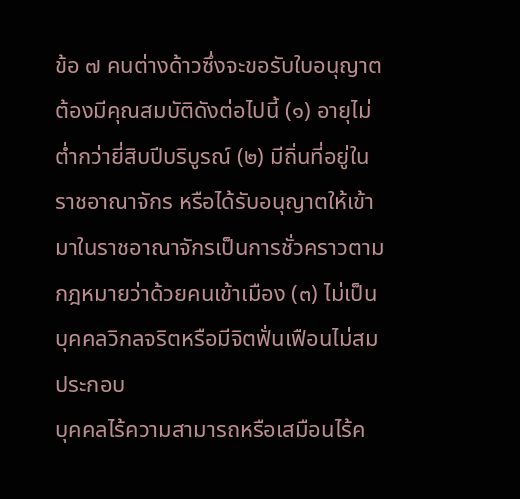ข้อ ๗ คนต่างด้าวซึ่งจะขอรับใบอนุญาตต้องมีคุณสมบัติดังต่อไปนี้ (๑) อายุไม่ต่ำกว่ายี่สิบปีบริบูรณ์ (๒) มีถิ่นที่อยู่ในราชอาณาจักร หรือได้รับอนุญาตให้เข้ามาในราชอาณาจักรเป็นการชั่วคราวตามกฎหมายว่าด้วยคนเข้าเมือง (๓) ไม่เป็นบุคคลวิกลจริตหรือมีจิตฟั่นเฟือนไม่สมประกอบ
บุคคลไร้ความสามารถหรือเสมือนไร้ค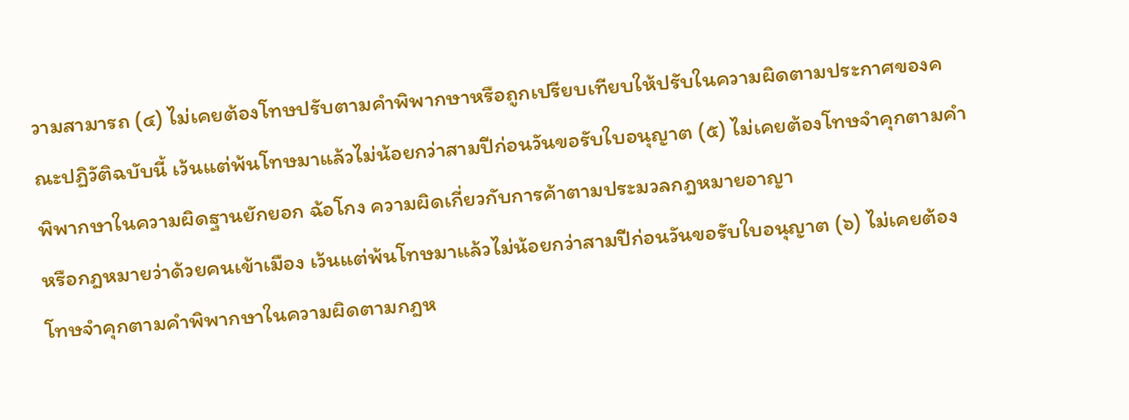วามสามารถ (๔) ไม่เคยต้องโทษปรับตามคำพิพากษาหรือถูกเปรียบเทียบให้ปรับในความผิดตามประกาศของคณะปฏิวัติฉบับนี้ เว้นแต่พ้นโทษมาแล้วไม่น้อยกว่าสามปีก่อนวันขอรับใบอนุญาต (๕) ไม่เคยต้องโทษจำคุกตามคำพิพากษาในความผิดฐานยักยอก ฉ้อโกง ความผิดเกี่ยวกับการค้าตามประมวลกฎหมายอาญา
หรือกฎหมายว่าด้วยคนเข้าเมือง เว้นแต่พ้นโทษมาแล้วไม่น้อยกว่าสามปีก่อนวันขอรับใบอนุญาต (๖) ไม่เคยต้องโทษจำคุกตามคำพิพากษาในความผิดตามกฎห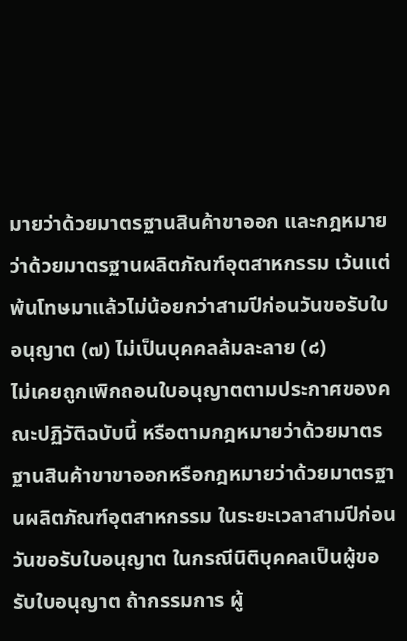มายว่าด้วยมาตรฐานสินค้าขาออก และกฎหมายว่าด้วยมาตรฐานผลิตภัณฑ์อุตสาหกรรม เว้นแต่พ้นโทษมาแล้วไม่น้อยกว่าสามปีก่อนวันขอรับใบอนุญาต (๗) ไม่เป็นบุคคลล้มละลาย (๘)
ไม่เคยถูกเพิกถอนใบอนุญาตตามประกาศของคณะปฏิวัติฉบับนี้ หรือตามกฎหมายว่าด้วยมาตรฐานสินค้าขาขาออกหรือกฎหมายว่าด้วยมาตรฐานผลิตภัณฑ์อุตสาหกรรม ในระยะเวลาสามปีก่อนวันขอรับใบอนุญาต ในกรณีนิติบุคคลเป็นผู้ขอรับใบอนุญาต ถ้ากรรมการ ผู้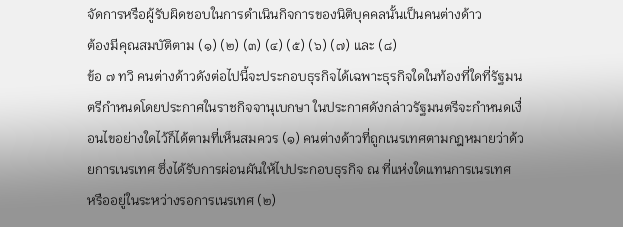จัดการหรือผู้รับผิดชอบในการดำเนินกิจการของนิติบุคคลนั้นเป็นคนต่างด้าว
ต้องมีคุณสมบัติตาม (๑) (๒) (๓) (๔) (๕) (๖) (๗) และ (๘)
ข้อ ๗ ทวิ คนต่างด้าวดังต่อไปนี้จะประกอบธุรกิจได้เฉพาะธุรกิจใดในท้องที่ใดที่รัฐมนตรีกำหนดโดยประกาศในราชกิจจานุเบกษา ในประกาศดังกล่าวรัฐมนตรีจะกำหนดเงื่อนไขอย่างใดไว้ก็ได้ตามที่เห็นสมควร (๑) คนต่างด้าวที่ถูกเนรเทศตามกฎหมายว่าด้วยการเนรเทศ ซึ่งได้รับการผ่อนผันให้ไปประกอบธุรกิจ ณ ที่แห่งใดแทนการเนรเทศ
หรืออยู่ในระหว่างรอการเนรเทศ (๒)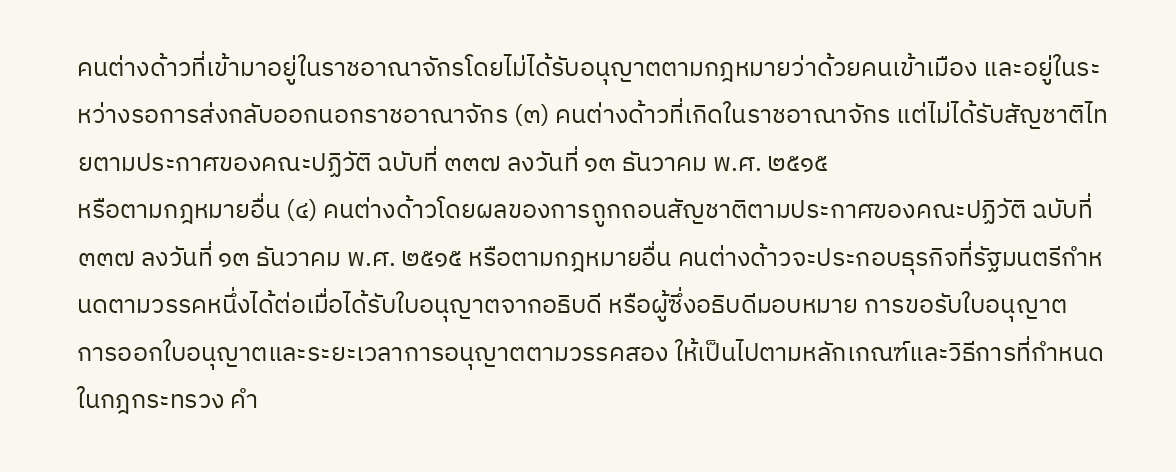คนต่างด้าวที่เข้ามาอยู่ในราชอาณาจักรโดยไม่ได้รับอนุญาตตามกฎหมายว่าด้วยคนเข้าเมือง และอยู่ในระหว่างรอการส่งกลับออกนอกราชอาณาจักร (๓) คนต่างด้าวที่เกิดในราชอาณาจักร แต่ไม่ได้รับสัญชาติไทยตามประกาศของคณะปฏิวัติ ฉบับที่ ๓๓๗ ลงวันที่ ๑๓ ธันวาคม พ.ศ. ๒๕๑๕
หรือตามกฎหมายอื่น (๔) คนต่างด้าวโดยผลของการถูกถอนสัญชาติตามประกาศของคณะปฏิวัติ ฉบับที่ ๓๓๗ ลงวันที่ ๑๓ ธันวาคม พ.ศ. ๒๕๑๕ หรือตามกฎหมายอื่น คนต่างด้าวจะประกอบธุรกิจที่รัฐมนตรีกำหนดตามวรรคหนึ่งได้ต่อเมื่อได้รับใบอนุญาตจากอธิบดี หรือผู้ซึ่งอธิบดีมอบหมาย การขอรับใบอนุญาต
การออกใบอนุญาตและระยะเวลาการอนุญาตตามวรรคสอง ให้เป็นไปตามหลักเกณฑ์และวิธีการที่กำหนดในกฎกระทรวง คำ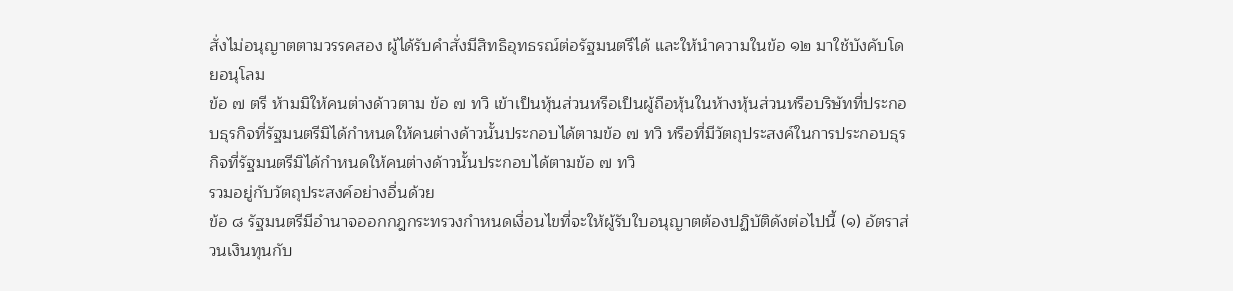สั่งไม่อนุญาตตามวรรคสอง ผู้ได้รับคำสั่งมีสิทธิอุทธรณ์ต่อรัฐมนตรีได้ และให้นำความในข้อ ๑๒ มาใช้บังคับโดยอนุโลม
ข้อ ๗ ตรี ห้ามมิให้คนต่างด้าวตาม ข้อ ๗ ทวิ เข้าเป็นหุ้นส่วนหรือเป็นผู้ถือหุ้นในห้างหุ้นส่วนหรือบริษัทที่ประกอบธุรกิจที่รัฐมนตรีมิได้กำหนดให้คนต่างด้าวนั้นประกอบได้ตามข้อ ๗ ทวิ หรือที่มีวัตถุประสงค์ในการประกอบธุรกิจที่รัฐมนตรีมิได้กำหนดให้คนต่างด้าวนั้นประกอบได้ตามข้อ ๗ ทวิ
รวมอยู่กับวัตถุประสงค์อย่างอื่นด้วย
ข้อ ๘ รัฐมนตรีมีอำนาจออกกฎกระทรวงกำหนดเงื่อนไขที่จะให้ผู้รับใบอนุญาตต้องปฏิบัติดังต่อไปนี้ (๑) อัตราส่วนเงินทุนกับ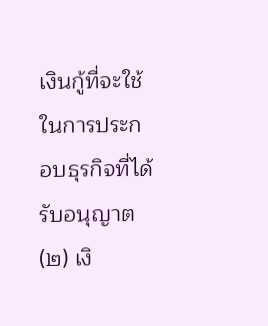เงินกู้ที่จะใช้ในการประกอบธุรกิจที่ได้รับอนุญาต (๒) เงิ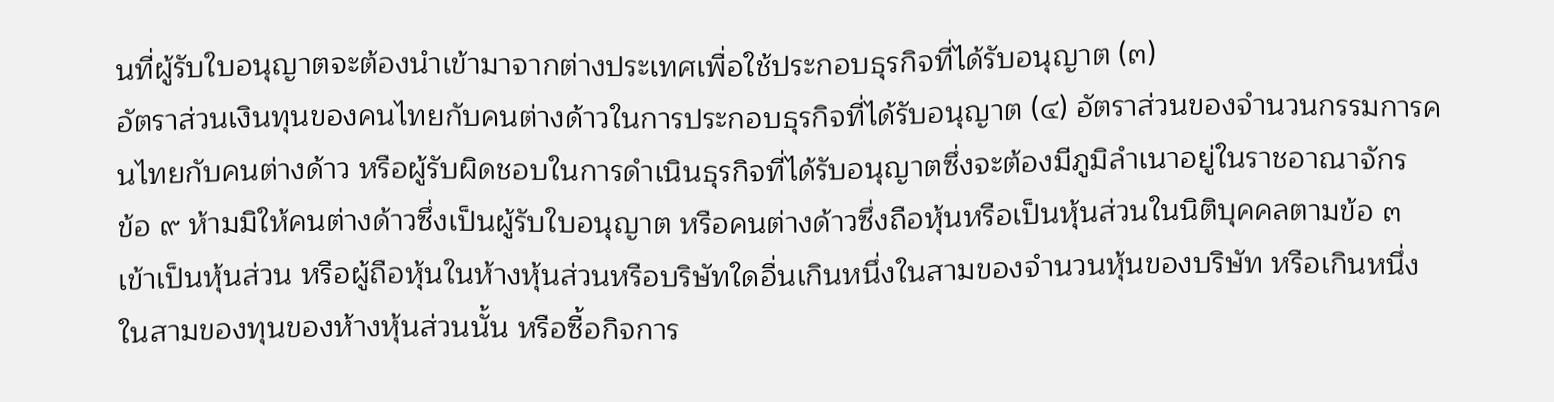นที่ผู้รับใบอนุญาตจะต้องนำเข้ามาจากต่างประเทศเพื่อใช้ประกอบธุรกิจที่ได้รับอนุญาต (๓)
อัตราส่วนเงินทุนของคนไทยกับคนต่างด้าวในการประกอบธุรกิจที่ได้รับอนุญาต (๔) อัตราส่วนของจำนวนกรรมการคนไทยกับคนต่างด้าว หรือผู้รับผิดชอบในการดำเนินธุรกิจที่ได้รับอนุญาตซึ่งจะต้องมีภูมิลำเนาอยู่ในราชอาณาจักร
ข้อ ๙ ห้ามมิให้คนต่างด้าวซึ่งเป็นผู้รับใบอนุญาต หรือคนต่างด้าวซึ่งถือหุ้นหรือเป็นหุ้นส่วนในนิติบุคคลตามข้อ ๓ เข้าเป็นหุ้นส่วน หรือผู้ถือหุ้นในห้างหุ้นส่วนหรือบริษัทใดอื่นเกินหนึ่งในสามของจำนวนหุ้นของบริษัท หรือเกินหนึ่งในสามของทุนของห้างหุ้นส่วนนั้น หรือซื้อกิจการ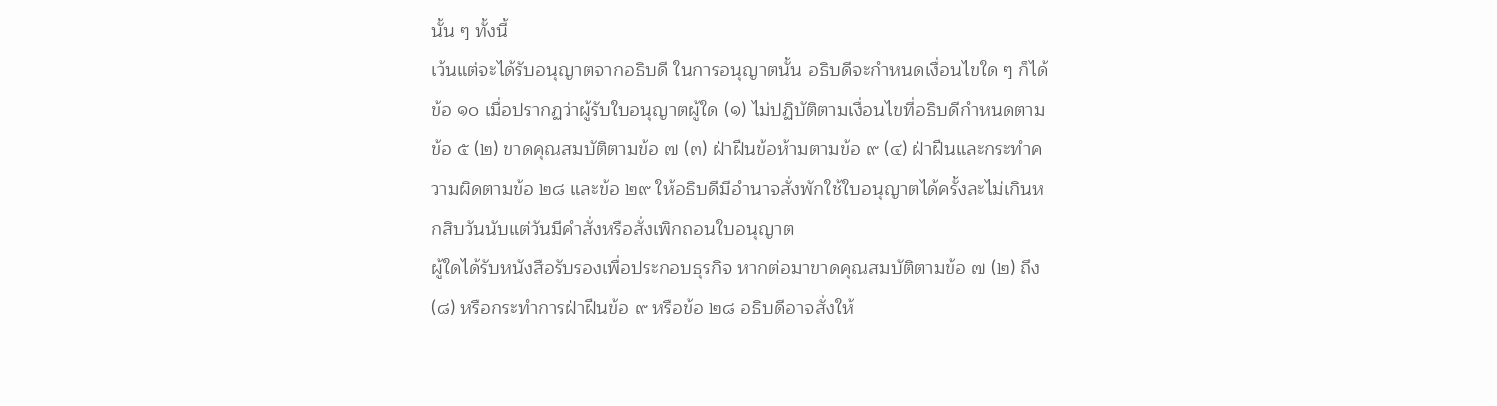นั้น ๆ ทั้งนี้
เว้นแต่จะได้รับอนุญาตจากอธิบดี ในการอนุญาตนั้น อธิบดีจะกำหนดเงื่อนไขใด ๆ ก็ได้
ข้อ ๑๐ เมื่อปรากฏว่าผู้รับใบอนุญาตผู้ใด (๑) ไม่ปฏิบัติตามเงื่อนไขที่อธิบดีกำหนดตามข้อ ๕ (๒) ขาดคุณสมบัติตามข้อ ๗ (๓) ฝ่าฝืนข้อห้ามตามข้อ ๙ (๔) ฝ่าฝืนและกระทำความผิดตามข้อ ๒๘ และข้อ ๒๙ ให้อธิบดีมีอำนาจสั่งพักใช้ใบอนุญาตได้ครั้งละไม่เกินหกสิบวันนับแต่วันมีคำสั่งหรือสั่งเพิกถอนใบอนุญาต
ผู้ใดได้รับหนังสือรับรองเพื่อประกอบธุรกิจ หากต่อมาขาดคุณสมบัติตามข้อ ๗ (๒) ถึง (๘) หรือกระทำการฝ่าฝืนข้อ ๙ หรือข้อ ๒๘ อธิบดีอาจสั่งให้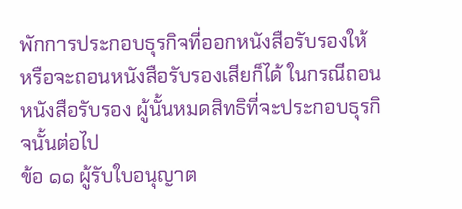พักการประกอบธุรกิจที่ออกหนังสือรับรองให้ หรือจะถอนหนังสือรับรองเสียก็ได้ ในกรณีถอนหนังสือรับรอง ผู้นั้นหมดสิทธิที่จะประกอบธุรกิจนั้นต่อไป
ข้อ ๑๑ ผู้รับใบอนุญาต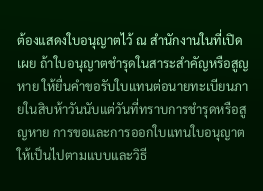ต้องแสดงใบอนุญาตไว้ ณ สำนักงานในที่เปิดเผย ถ้าใบอนุญาตชำรุดในสาระสำคัญหรือสูญหาย ให้ยื่นคำขอรับใบแทนต่อนายทะเบียนภายในสิบห้าวันนับแต่วันที่ทราบการชำรุดหรือสูญหาย การขอและการออกใบแทนใบอนุญาตให้เป็นไปตามแบบและวิธี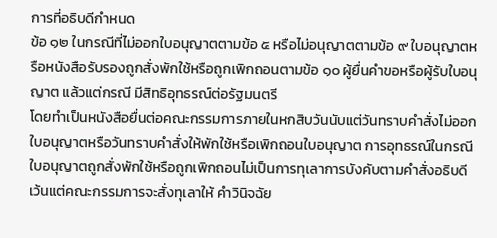การที่อธิบดีกำหนด
ข้อ ๑๒ ในกรณีที่ไม่ออกใบอนุญาตตามข้อ ๕ หรือไม่อนุญาตตามข้อ ๙ ใบอนุญาตหรือหนังสือรับรองถูกสั่งพักใช้หรือถูกเพิกถอนตามข้อ ๑๐ ผู้ยื่นคำขอหรือผู้รับใบอนุญาต แล้วแต่กรณี มีสิทธิอุทธรณ์ต่อรัฐมนตรี
โดยทำเป็นหนังสือยื่นต่อคณะกรรมการภายในหกสิบวันนับแต่วันทราบคำสั่งไม่ออกใบอนุญาตหรือวันทราบคำสั่งให้พักใช้หรือเพิกถอนใบอนุญาต การอุทธรณ์ในกรณีใบอนุญาตถูกสั่งพักใช้หรือถูกเพิกถอนไม่เป็นการทุเลาการบังคับตามคำสั่งอธิบดี เว้นแต่คณะกรรมการจะสั่งทุเลาให้ คำวินิจฉัย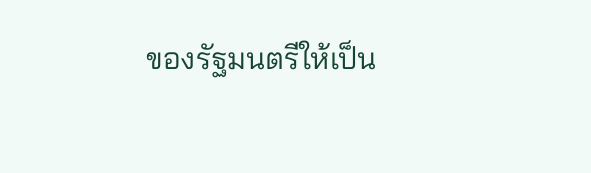ของรัฐมนตรีให้เป็น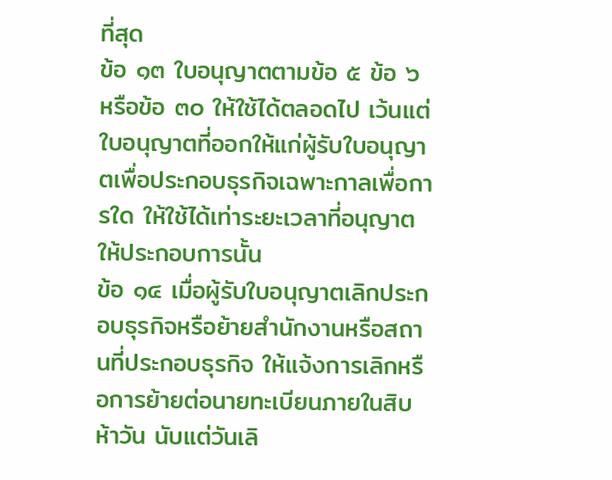ที่สุด
ข้อ ๑๓ ใบอนุญาตตามข้อ ๕ ข้อ ๖ หรือข้อ ๓๐ ให้ใช้ได้ตลอดไป เว้นแต่ใบอนุญาตที่ออกให้แก่ผู้รับใบอนุญาตเพื่อประกอบธุรกิจเฉพาะกาลเพื่อการใด ให้ใช้ได้เท่าระยะเวลาที่อนุญาตให้ประกอบการนั้น
ข้อ ๑๔ เมื่อผู้รับใบอนุญาตเลิกประกอบธุรกิจหรือย้ายสำนักงานหรือสถานที่ประกอบธุรกิจ ให้แจ้งการเลิกหรือการย้ายต่อนายทะเบียนภายในสิบห้าวัน นับแต่วันเลิ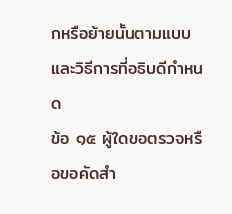กหรือย้ายนั้นตามแบบและวิธีการที่อธิบดีกำหนด
ข้อ ๑๕ ผู้ใดขอตรวจหรือขอคัดสำ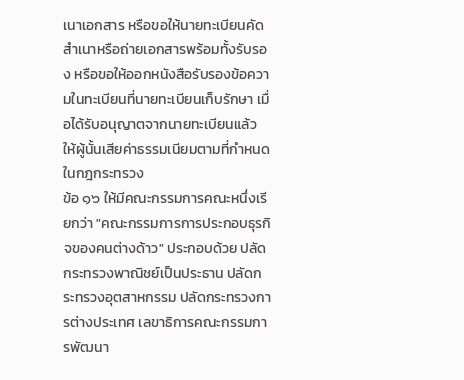เนาเอกสาร หรือขอให้นายทะเบียนคัดสำเนาหรือถ่ายเอกสารพร้อมทั้งรับรอง หรือขอให้ออกหนังสือรับรองข้อความในทะเบียนที่นายทะเบียนเก็บรักษา เมื่อได้รับอนุญาตจากนายทะเบียนแล้ว ให้ผู้นั้นเสียค่าธรรมเนียมตามที่กำหนดในกฎกระทรวง
ข้อ ๑๖ ให้มีคณะกรรมการคณะหนึ่งเรียกว่า "คณะกรรมการการประกอบธุรกิจของคนต่างด้าว" ประกอบด้วย ปลัดกระทรวงพาณิชย์เป็นประธาน ปลัดกระทรวงอุตสาหกรรม ปลัดกระทรวงการต่างประเทศ เลขาธิการคณะกรรมการพัฒนา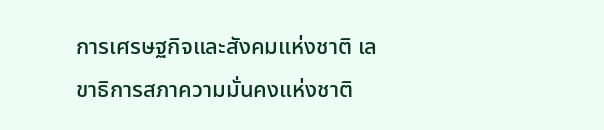การเศรษฐกิจและสังคมแห่งชาติ เลขาธิการสภาความมั่นคงแห่งชาติ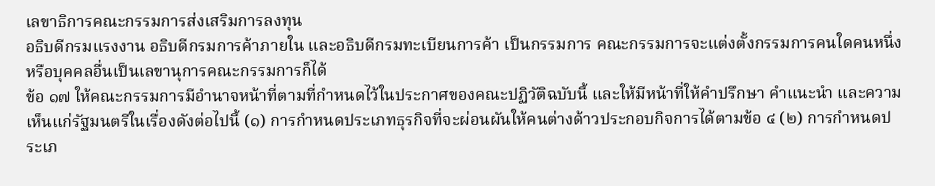เลขาธิการคณะกรรมการส่งเสริมการลงทุน
อธิบดีกรมแรงงาน อธิบดีกรมการค้าภายใน และอธิบดีกรมทะเบียนการค้า เป็นกรรมการ คณะกรรมการจะแต่งตั้งกรรมการคนใดคนหนึ่งหรือบุคคลอื่นเป็นเลขานุการคณะกรรมการก็ได้
ข้อ ๑๗ ให้คณะกรรมการมีอำนาจหน้าที่ตามที่กำหนดไว้ในประกาศของคณะปฏิวัติฉบับนี้ และให้มีหน้าที่ให้คำปรึกษา คำแนะนำ และความเห็นแก่รัฐมนตรีในเรื่องดังต่อไปนี้ (๑) การกำหนดประเภทธุรกิจที่จะผ่อนผันให้คนต่างด้าวประกอบกิจการได้ตามข้อ ๔ (๒) การกำหนดประเภ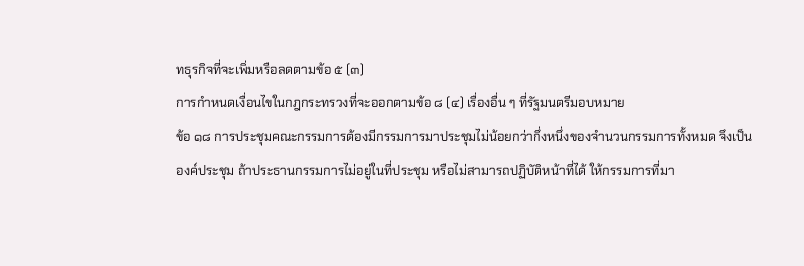ทธุรกิจที่จะเพิ่มหรือลดตามข้อ ๕ (๓)
การกำหนดเงื่อนไขในกฎกระทรวงที่จะออกตามข้อ ๘ (๔) เรื่องอื่น ๆ ที่รัฐมนตรีมอบหมาย
ข้อ ๑๘ การประชุมคณะกรรมการต้องมีกรรมการมาประชุมไม่น้อยกว่ากึ่งหนึ่งของจำนวนกรรมการทั้งหมด จึงเป็นองค์ประชุม ถ้าประธานกรรมการไม่อยู่ในที่ประชุม หรือไม่สามารถปฏิบัติหน้าที่ได้ ให้กรรมการที่มา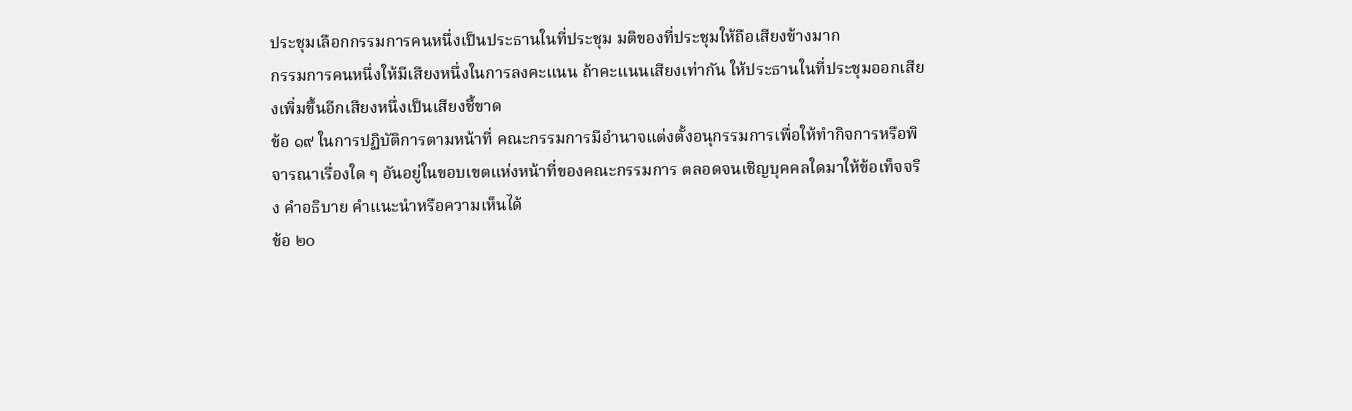ประชุมเลือกกรรมการคนหนึ่งเป็นประธานในที่ประชุม มติของที่ประชุมให้ถือเสียงข้างมาก
กรรมการคนหนึ่งให้มีเสียงหนึ่งในการลงคะแนน ถ้าคะแนนเสียงเท่ากัน ให้ประธานในที่ประชุมออกเสียงเพิ่มขึ้นอีกเสียงหนึ่งเป็นเสียงชี้ขาด
ข้อ ๑๙ ในการปฏิบัติการตามหน้าที่ คณะกรรมการมีอำนาจแต่งตั้งอนุกรรมการเพื่อให้ทำกิจการหรือพิจารณาเรื่องใด ๆ อันอยู่ในขอบเขตแห่งหน้าที่ของคณะกรรมการ ตลอดจนเชิญบุคคลใดมาให้ข้อเท็จจริง คำอธิบาย คำแนะนำหรือความเห็นได้
ข้อ ๒๐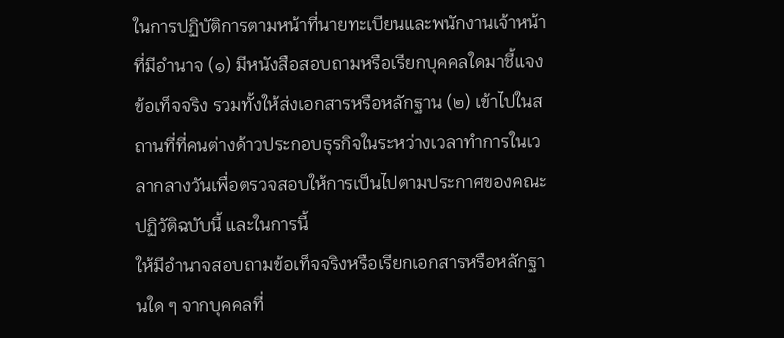ในการปฏิบัติการตามหน้าที่นายทะเบียนและพนักงานเจ้าหน้าที่มีอำนาจ (๑) มีหนังสือสอบถามหรือเรียกบุคคลใดมาชี้แจงข้อเท็จจริง รวมทั้งให้ส่งเอกสารหรือหลักฐาน (๒) เข้าไปในสถานที่ที่คนต่างด้าวประกอบธุรกิจในระหว่างเวลาทำการในเวลากลางวันเพื่อตรวจสอบให้การเป็นไปตามประกาศของคณะปฏิวัติฉบับนี้ และในการนี้
ให้มีอำนาจสอบถามข้อเท็จจริงหรือเรียกเอกสารหรือหลักฐานใด ๆ จากบุคคลที่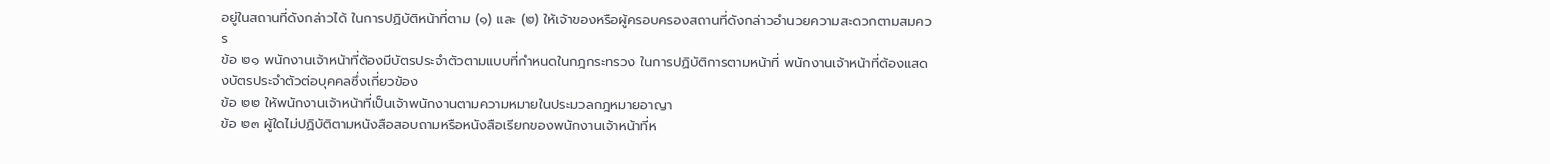อยู่ในสถานที่ดังกล่าวได้ ในการปฏิบัติหน้าที่ตาม (๑) และ (๒) ให้เจ้าของหรือผู้ครอบครองสถานที่ดังกล่าวอำนวยความสะดวกตามสมควร
ข้อ ๒๑ พนักงานเจ้าหน้าที่ต้องมีบัตรประจำตัวตามแบบที่กำหนดในกฎกระทรวง ในการปฏิบัติการตามหน้าที่ พนักงานเจ้าหน้าที่ต้องแสดงบัตรประจำตัวต่อบุคคลซึ่งเกี่ยวข้อง
ข้อ ๒๒ ให้พนักงานเจ้าหน้าที่เป็นเจ้าพนักงานตามความหมายในประมวลกฎหมายอาญา
ข้อ ๒๓ ผู้ใดไม่ปฏิบัติตามหนังสือสอบถามหรือหนังสือเรียกของพนักงานเจ้าหน้าที่ห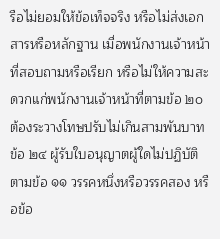รือไม่ยอมให้ข้อเท็จจริง หรือไม่ส่งเอกสารหรือหลักฐาน เมื่อพนักงานเจ้าหน้าที่สอบถามหรือเรียก หรือไม่ให้ความสะดวกแก่พนักงานเจ้าหน้าที่ตามข้อ ๒๐ ต้องระวางโทษปรับไม่เกินสามพันบาท
ข้อ ๒๔ ผู้รับใบอนุญาตผู้ใดไม่ปฏิบัติตามข้อ ๑๑ วรรคหนึ่งหรือวรรคสอง หรือข้อ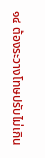๑๔ ต้องระวางโทษปรับไม่เกิน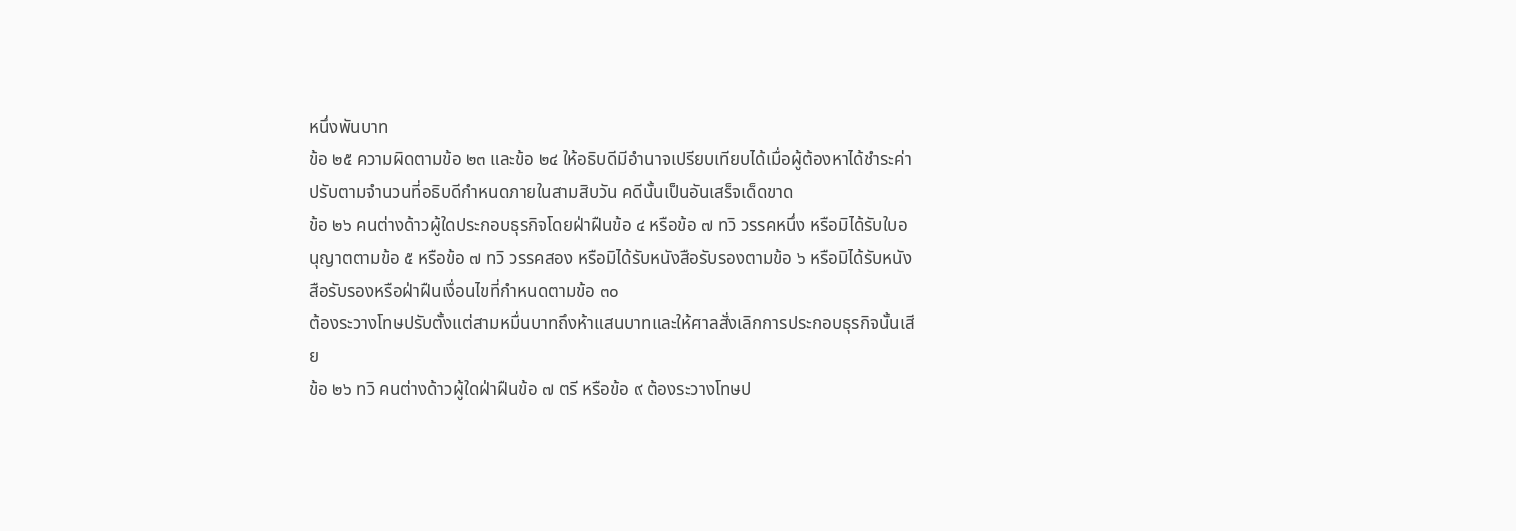หนึ่งพันบาท
ข้อ ๒๕ ความผิดตามข้อ ๒๓ และข้อ ๒๔ ให้อธิบดีมีอำนาจเปรียบเทียบได้เมื่อผู้ต้องหาได้ชำระค่าปรับตามจำนวนที่อธิบดีกำหนดภายในสามสิบวัน คดีนั้นเป็นอันเสร็จเด็ดขาด
ข้อ ๒๖ คนต่างด้าวผู้ใดประกอบธุรกิจโดยฝ่าฝืนข้อ ๔ หรือข้อ ๗ ทวิ วรรคหนึ่ง หรือมิได้รับใบอนุญาตตามข้อ ๕ หรือข้อ ๗ ทวิ วรรคสอง หรือมิได้รับหนังสือรับรองตามข้อ ๖ หรือมิได้รับหนังสือรับรองหรือฝ่าฝืนเงื่อนไขที่กำหนดตามข้อ ๓๐
ต้องระวางโทษปรับตั้งแต่สามหมื่นบาทถึงห้าแสนบาทและให้ศาลสั่งเลิกการประกอบธุรกิจนั้นเสีย
ข้อ ๒๖ ทวิ คนต่างด้าวผู้ใดฝ่าฝืนข้อ ๗ ตรี หรือข้อ ๙ ต้องระวางโทษป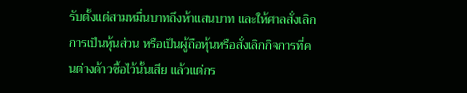รับตั้งแต่สามหมื่นบาทถึงห้าแสนบาท และให้ศาลสั่งเลิกการเป็นหุ้นส่วน หรือเป็นผู้ถือหุ้นหรือสั่งเลิกกิจการที่คนต่างด้าวซื้อไว้นั้นเสีย แล้วแต่กร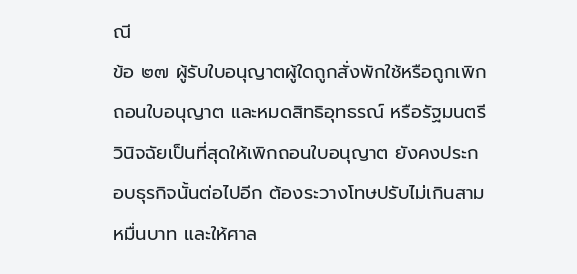ณี
ข้อ ๒๗ ผู้รับใบอนุญาตผู้ใดถูกสั่งพักใช้หรือถูกเพิกถอนใบอนุญาต และหมดสิทธิอุทธรณ์ หรือรัฐมนตรีวินิจฉัยเป็นที่สุดให้เพิกถอนใบอนุญาต ยังคงประกอบธุรกิจนั้นต่อไปอีก ต้องระวางโทษปรับไม่เกินสามหมื่นบาท และให้ศาล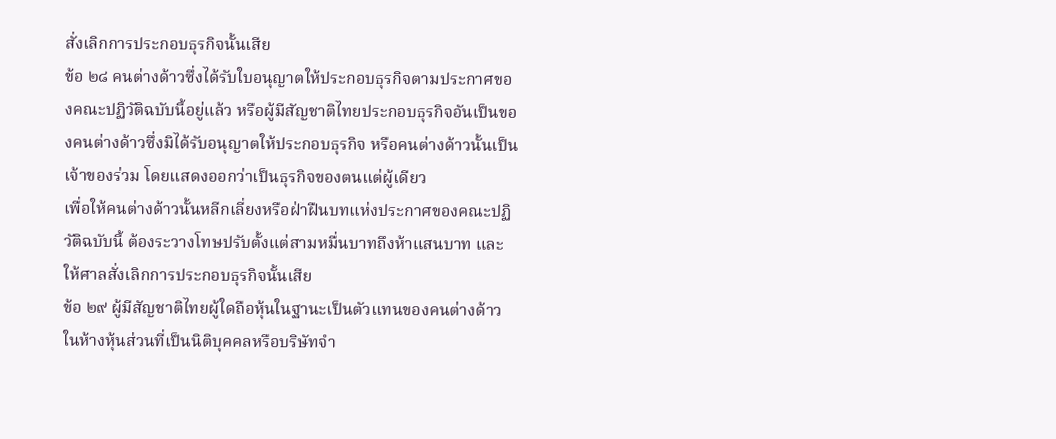สั่งเลิกการประกอบธุรกิจนั้นเสีย
ข้อ ๒๘ คนต่างด้าวซึ่งได้รับใบอนุญาตให้ประกอบธุรกิจตามประกาศของคณะปฏิวัติฉบับนี้อยู่แล้ว หรือผู้มีสัญชาติไทยประกอบธุรกิจอันเป็นของคนต่างด้าวซึ่งมิได้รับอนุญาตให้ประกอบธุรกิจ หรือคนต่างด้าวนั้นเป็นเจ้าของร่วม โดยแสดงออกว่าเป็นธุรกิจของตนแต่ผู้เดียว
เพื่อให้คนต่างด้าวนั้นหลีกเลี่ยงหรือฝ่าฝืนบทแห่งประกาศของคณะปฏิวัติฉบับนี้ ต้องระวางโทษปรับตั้งแต่สามหมื่นบาทถึงห้าแสนบาท และให้ศาลสั่งเลิกการประกอบธุรกิจนั้นเสีย
ข้อ ๒๙ ผู้มีสัญชาติไทยผู้ใดถือหุ้นในฐานะเป็นตัวแทนของคนต่างด้าวในห้างหุ้นส่วนที่เป็นนิติบุคคลหรือบริษัทจำ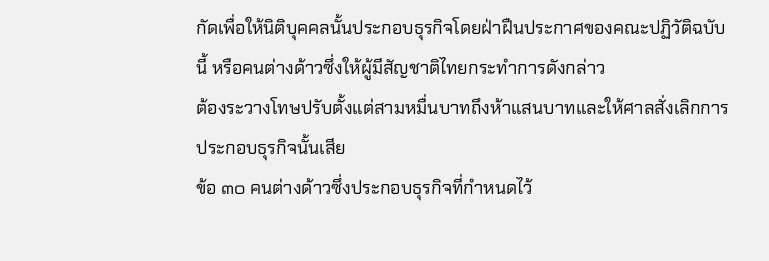กัดเพื่อให้นิติบุคคลนั้นประกอบธุรกิจโดยฝ่าฝืนประกาศของคณะปฏิวัติฉบับนี้ หรือคนต่างด้าวซึ่งให้ผู้มีสัญชาติไทยกระทำการดังกล่าว
ต้องระวางโทษปรับตั้งแต่สามหมื่นบาทถึงห้าแสนบาทและให้ศาลสั่งเลิกการประกอบธุรกิจนั้นเสีย
ข้อ ๓๐ คนต่างด้าวซึ่งประกอบธุรกิจที่กำหนดไว้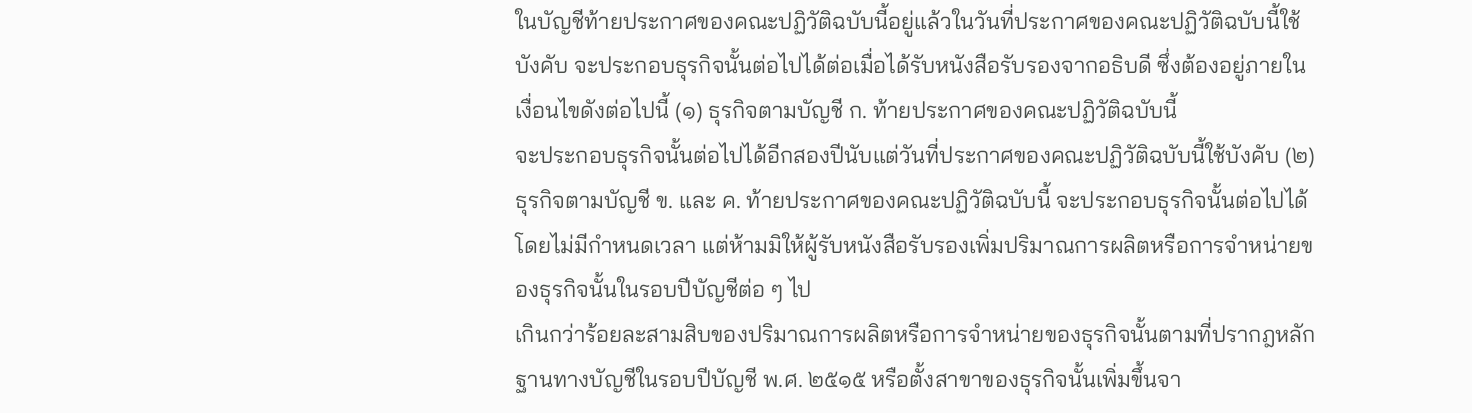ในบัญชีท้ายประกาศของคณะปฏิวัติฉบับนี้อยู่แล้วในวันที่ประกาศของคณะปฏิวัติฉบับนี้ใช้บังคับ จะประกอบธุรกิจนั้นต่อไปได้ต่อเมื่อได้รับหนังสือรับรองจากอธิบดี ซึ่งต้องอยู่ภายในเงื่อนไขดังต่อไปนี้ (๑) ธุรกิจตามบัญชี ก. ท้ายประกาศของคณะปฏิวัติฉบับนี้
จะประกอบธุรกิจนั้นต่อไปได้อีกสองปีนับแต่วันที่ประกาศของคณะปฏิวัติฉบับนี้ใช้บังคับ (๒) ธุรกิจตามบัญชี ข. และ ค. ท้ายประกาศของคณะปฏิวัติฉบับนี้ จะประกอบธุรกิจนั้นต่อไปได้โดยไม่มีกำหนดเวลา แต่ห้ามมิให้ผู้รับหนังสือรับรองเพิ่มปริมาณการผลิตหรือการจำหน่ายของธุรกิจนั้นในรอบปีบัญชีต่อ ๆ ไป
เกินกว่าร้อยละสามสิบของปริมาณการผลิตหรือการจำหน่ายของธุรกิจนั้นตามที่ปรากฎหลักฐานทางบัญชีในรอบปีบัญชี พ.ศ. ๒๕๑๕ หรือตั้งสาขาของธุรกิจนั้นเพิ่มขึ้นจา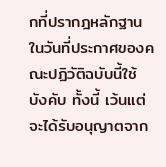กที่ปรากฎหลักฐานในวันที่ประกาศของคณะปฏิวัติฉบับนี้ใช้บังคับ ทั้งนี้ เว้นแต่จะได้รับอนุญาตจาก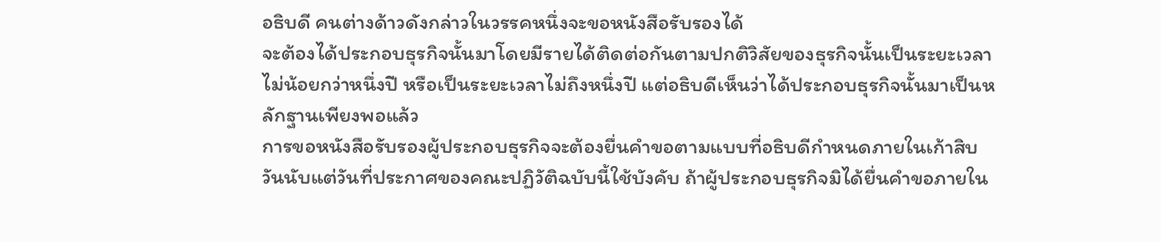อธิบดี คนต่างด้าวดังกล่าวในวรรคหนึ่งจะขอหนังสือรับรองได้
จะต้องได้ประกอบธุรกิจนั้นมาโดยมีรายได้ติดต่อกันตามปกติวิสัยของธุรกิจนั้นเป็นระยะเวลาไม่น้อยกว่าหนึ่งปี หรือเป็นระยะเวลาไม่ถึงหนึ่งปี แต่อธิบดีเห็นว่าได้ประกอบธุรกิจนั้นมาเป็นหลักฐานเพียงพอแล้ว
การขอหนังสือรับรองผู้ประกอบธุรกิจจะต้องยื่นคำขอตามแบบที่อธิบดีกำหนดภายในเก้าสิบวันนับแต่วันที่ประกาศของคณะปฏิวัติฉบับนี้ใช้บังคับ ถ้าผู้ประกอบธุรกิจมิได้ยื่นคำขอภายใน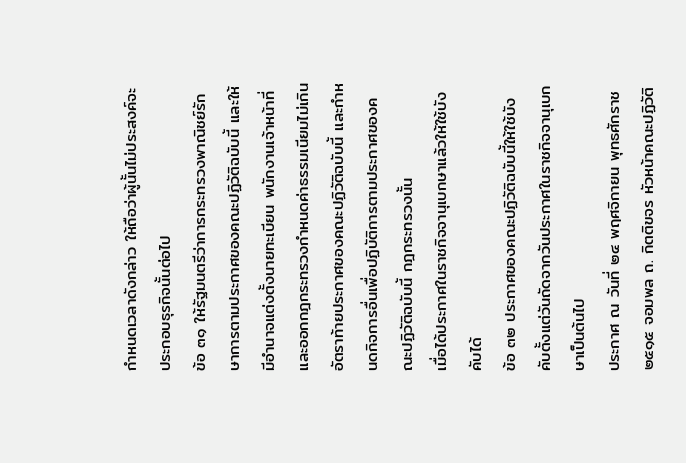กำหนดเวลาดังกล่าว ให้ถือว่าผู้นั้นไม่ประสงค์จะประกอบธุรกิจนั้นต่อไป
ข้อ ๓๑ ให้รัฐมนตรีว่าการกระทรวงพาณิชย์รักษาการตามประกาศของคณะปฏิวัติฉบับนี้ และให้มีอำนาจแต่งตั้งนายทะเบียน พนักงานเจ้าหน้าที่ และออกกฎกระทรวงกำหนดค่าธรรมเนียมไม่เกินอัตราท้ายประกาศของคณะปฏิวัติฉบับนี้ และกำหนดกิจการอื่นเพื่อปฏิบัติการตามประกาศของคณะปฏิวัติฉบับนี้ กฎกระทรวงนั้น
เมื่อได้ประกาศในราชกิจจานุเบกษาแล้วให้ใช้บังคับได้
ข้อ ๓๒ ประกาศของคณะปฏิวัติฉบับนี้ให้ใช้บังคับตั้งแต่วันถัดจากวันประกาศในราชกิจจานุเบกษาเป็นต้นไป
ประกาศ ณ วันที่ ๒๔ พฤศจิกายน พุทธศักราช ๒๕๑๕ จอมพล ถ. กิตติขจร หัวหน้าคณะปฏิวัติ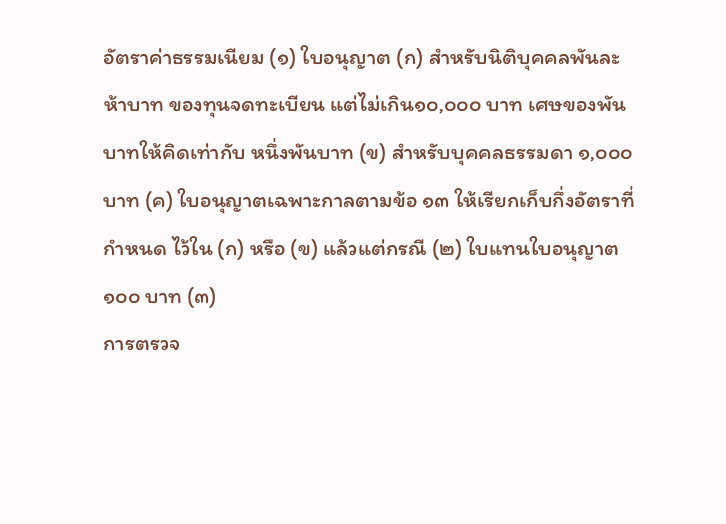อัตราค่าธรรมเนียม (๑) ใบอนุญาต (ก) สำหรับนิติบุคคลพันละห้าบาท ของทุนจดทะเบียน แต่ไม่เกิน๑๐,๐๐๐ บาท เศษของพันบาทให้คิดเท่ากับ หนึ่งพันบาท (ข) สำหรับบุคคลธรรมดา ๑,๐๐๐ บาท (ค) ใบอนุญาตเฉพาะกาลตามข้อ ๑๓ ให้เรียกเก็บกึ่งอัตราที่กำหนด ไว้ใน (ก) หรือ (ข) แล้วแต่กรณี (๒) ใบแทนใบอนุญาต ๑๐๐ บาท (๓)
การตรวจ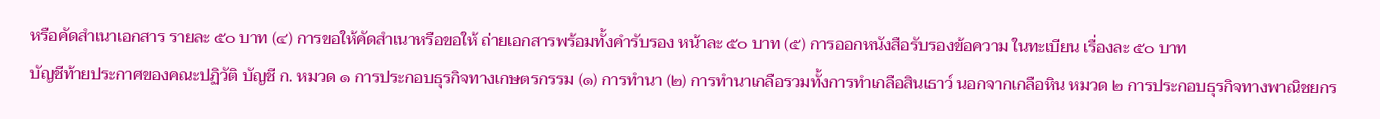หรือคัดสำเนาเอกสาร รายละ ๕๐ บาท (๔) การขอให้คัดสำเนาหรือขอให้ ถ่ายเอกสารพร้อมทั้งคำรับรอง หน้าละ ๕๐ บาท (๕) การออกหนังสือรับรองข้อความ ในทะเบียน เรื่องละ ๕๐ บาท
บัญชีท้ายประกาศของคณะปฏิวัติ บัญชี ก. หมวด ๑ การประกอบธุรกิจทางเกษตรกรรม (๑) การทำนา (๒) การทำนาเกลือรวมทั้งการทำเกลือสินเธาว์ นอกจากเกลือหิน หมวด ๒ การประกอบธุรกิจทางพาณิชยกร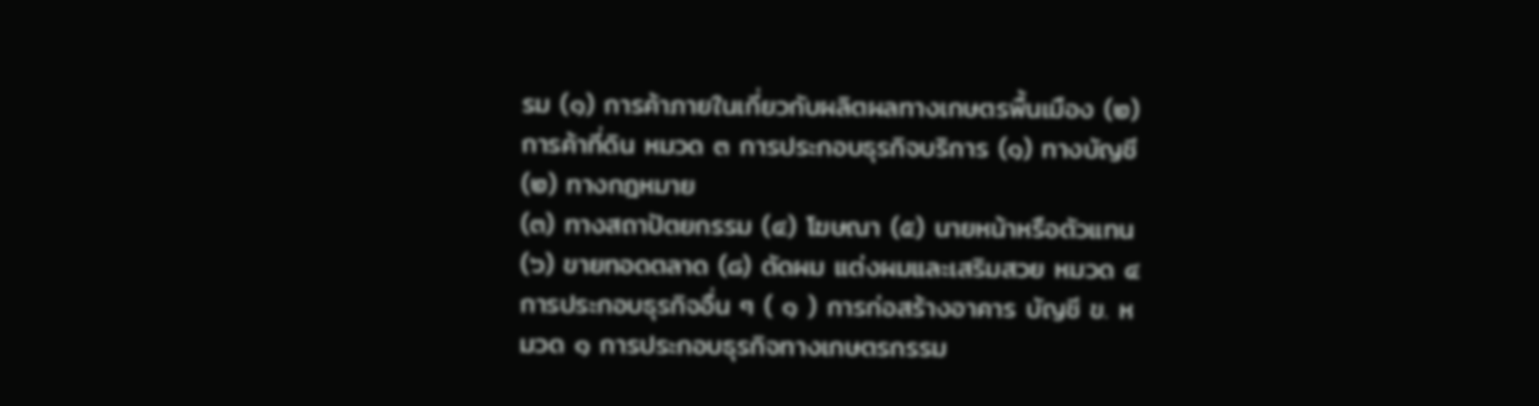รม (๑) การค้าภายในเกี่ยวกับผลิตผลทางเกษตรพื้นเมือง (๒) การค้าที่ดิน หมวด ๓ การประกอบธุรกิจบริการ (๑) ทางบัญชี (๒) ทางกฎหมาย
(๓) ทางสถาปัตยกรรม (๔) โฆษณา (๕) นายหน้าหรือตัวแทน (๖) ขายทอดตลาด (๘) ตัดผม แต่งผมและเสริมสวย หมวด ๔ การประกอบธุรกิจอื่น ๆ ( ๑ ) การก่อสร้างอาคาร บัญชี ข. หมวด ๑ การประกอบธุรกิจทางเกษตรกรรม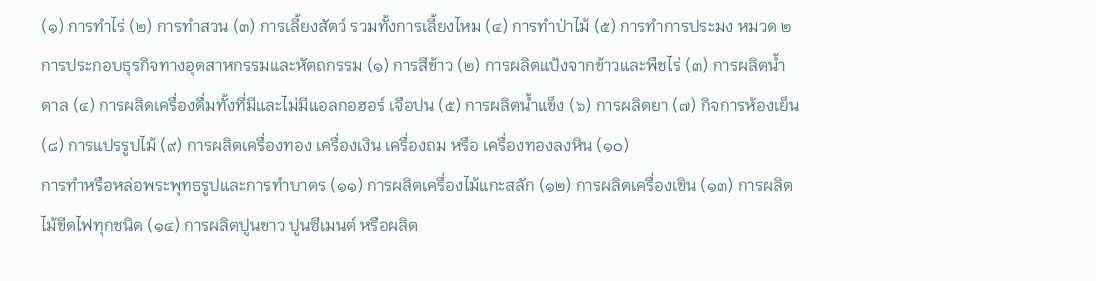(๑) การทำไร่ (๒) การทำสวน (๓) การเลี้ยงสัตว์ รวมทั้งการเลี้ยงไหม (๔) การทำป่าไม้ (๕) การทำการประมง หมวด ๒
การประกอบธุรกิจทางอุตสาหกรรมและหัตถกรรม (๑) การสีข้าว (๒) การผลิตแป้งจากข้าวและพืชไร่ (๓) การผลิตน้ำตาล (๔) การผลิดเครื่องดื่มทั้งที่มีและไม่มีแอลกอฮอร์ เจือปน (๕) การผลิตน้ำแข็ง (๖) การผลิตยา (๗) กิจการห้องเย็น (๘) การแปรรูปไม้ (๙) การผลิตเครื่องทอง เครื่องเงิน เครื่องถม หรือ เครื่องทองลงหิน (๑๐)
การทำหรือหล่อพระพุทธรูปและการทำบาตร (๑๑) การผลิตเครื่องไม้แกะสลัก (๑๒) การผลิตเครื่องเขิน (๑๓) การผลิตไม้ขีดไฟทุกชนิด (๑๔) การผลิตปูนขาว ปูนซีเมนต์ หรือผลิต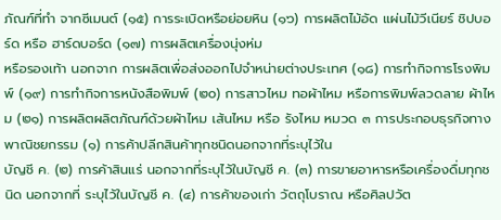ภัณฑ์ที่ทำ จากซีเมนต์ (๑๕) การระเบิดหรือย่อยหิน (๑๖) การผลิตไม้อัด แผ่นไม้วีเนียร์ ชิปบอร์ด หรือ ฮาร์ดบอร์ด (๑๗) การผลิตเครื่องนุ่งห่ม
หรือรองเท้า นอกจาก การผลิตเพื่อส่งออกไปจำหน่ายต่างประเทศ (๑๘) การทำกิจการโรงพิมพ์ (๑๙) การทำกิจการหนังสือพิมพ์ (๒๐) การสาวไหม ทอผ้าไหม หรือการพิมพ์ลวดลาย ผ้าไหม (๒๑) การผลิตผลิตภัณฑ์ด้วยผ้าไหม เส้นไหม หรือ รังไหม หมวด ๓ การประกอบธุรกิจทางพาณิชยกรรม (๑) การค้าปลีกสินค้าทุกชนิดนอกจากที่ระบุไว้ใน
บัญชี ค. (๒) การค้าสินแร่ นอกจากที่ระบุไว้ในบัญชี ค. (๓) การขายอาหารหรือเครื่องดื่มทุกชนิด นอกจากที่ ระบุไว้ในบัญชี ค. (๔) การค้าของเก่า วัตถุโบราณ หรือศิลปวัต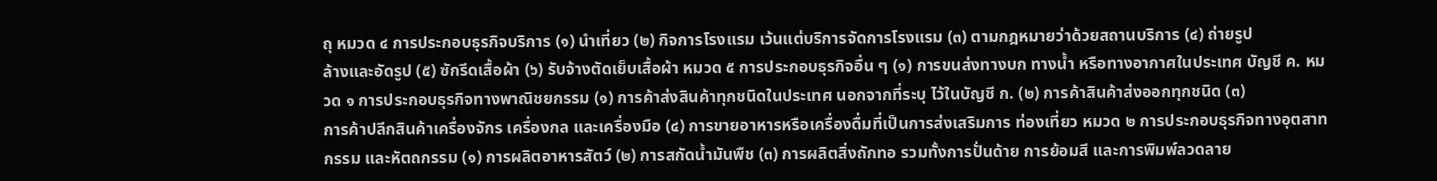ถุ หมวด ๔ การประกอบธุรกิจบริการ (๑) นำเที่ยว (๒) กิจการโรงแรม เว้นแต่บริการจัดการโรงแรม (๓) ตามกฎหมายว่าด้วยสถานบริการ (๔) ถ่ายรูป
ล้างและอัดรูป (๕) ซักรีดเสื้อผ้า (๖) รับจ้างตัดเย็บเสื้อผ้า หมวด ๕ การประกอบธุรกิจอื่น ๆ (๑) การขนส่งทางบก ทางน้ำ หรือทางอากาศในประเทศ บัญชี ค. หมวด ๑ การประกอบธุรกิจทางพาณิชยกรรม (๑) การค้าส่งสินค้าทุกชนิดในประเทศ นอกจากที่ระบุ ไว้ในบัญชี ก. (๒) การค้าสินค้าส่งออกทุกชนิด (๓)
การค้าปลีกสินค้าเครื่องจักร เครื่องกล และเครื่องมือ (๔) การขายอาหารหรือเครื่องดื่มที่เป็นการส่งเสริมการ ท่องเที่ยว หมวด ๒ การประกอบธุรกิจทางอุตสาทกรรม และหัตถกรรม (๑) การผลิตอาหารสัตว์ (๒) การสกัดน้ำมันพืช (๓) การผลิตสิ่งถักทอ รวมทั้งการปั่นด้าย การย้อมสี และการพิมพ์ลวดลาย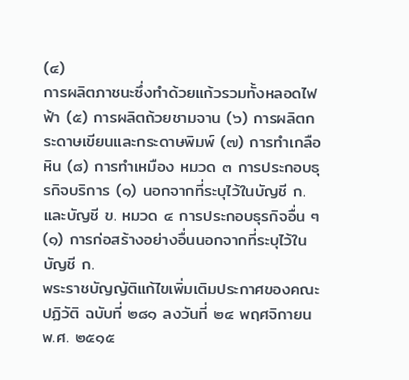(๔)
การผลิตภาชนะซึ่งทำด้วยแก้วรวมทั้งหลอดไฟฟ้า (๕) การผลิตถ้วยชามจาน (๖) การผลิตกระดาษเขียนและกระดาษพิมพ์ (๗) การทำเกลือหิน (๘) การทำเหมือง หมวด ๓ การประกอบธุรกิจบริการ (๑) นอกจากที่ระบุไว้ในบัญชี ก. และบัญชี ข. หมวด ๔ การประกอบธุรกิจอื่น ๆ (๑) การก่อสร้างอย่างอื่นนอกจากที่ระบุไว้ในบัญชี ก.
พระราชบัญญัติแก้ไขเพิ่มเติมประกาศของคณะปฏิวัติ ฉบับที่ ๒๘๑ ลงวันที่ ๒๔ พฤศจิกายน พ.ศ. ๒๕๑๕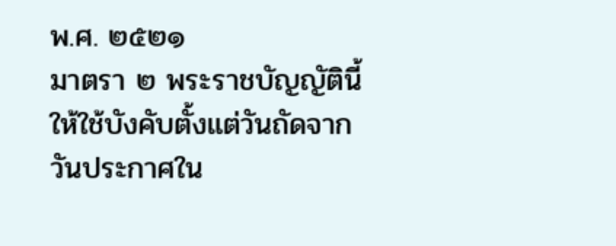พ.ศ. ๒๕๒๑
มาตรา ๒ พระราชบัญญัตินี้ให้ใช้บังคับตั้งแต่วันถัดจากวันประกาศใน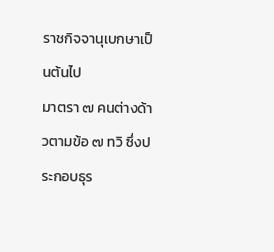ราชกิจจานุเบกษาเป็นต้นไป
มาตรา ๗ คนต่างด้าวตามข้อ ๗ ทวิ ซึ่งประกอบธุร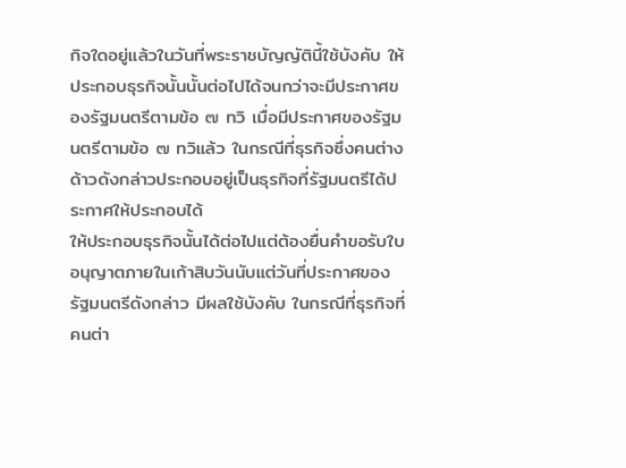กิจใดอยู่แล้วในวันที่พระราชบัญญัตินี้ใช้บังคับ ให้ประกอบธุรกิจนั้นนั้นต่อไปได้จนกว่าจะมีประกาศของรัฐมนตรีตามข้อ ๗ ทวิ เมื่อมีประกาศของรัฐมนตรีตามข้อ ๗ ทวิแล้ว ในกรณีที่ธุรกิจซึ่งคนต่างด้าวดังกล่าวประกอบอยู่เป็นธุรกิจที่รัฐมนตรีได้ประกาศให้ประกอบได้
ให้ประกอบธุรกิจนั้นได้ต่อไปแต่ต้องยื่นคำขอรับใบอนุญาตภายในเก้าสิบวันนับแต่วันที่ประกาศของรัฐมนตรีดังกล่าว มีผลใช้บังคับ ในกรณีที่ธุรกิจที่คนต่า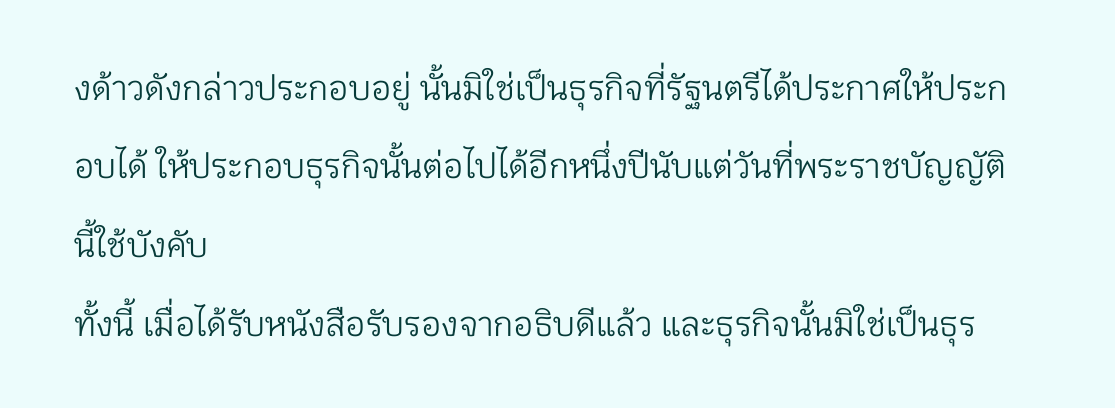งด้าวดังกล่าวประกอบอยู่ นั้นมิใช่เป็นธุรกิจที่รัฐนตรีได้ประกาศให้ประกอบได้ ให้ประกอบธุรกิจนั้นต่อไปได้อีกหนึ่งปีนับแต่วันที่พระราชบัญญัตินี้ใช้บังคับ
ทั้งนี้ เมื่อได้รับหนังสือรับรองจากอธิบดีแล้ว และธุรกิจนั้นมิใช่เป็นธุร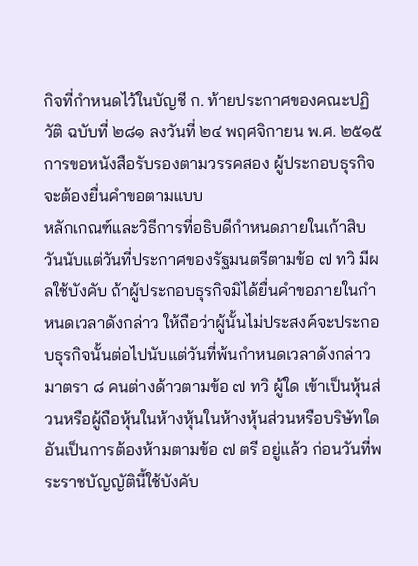กิจที่กำหนดไว้ในบัญชี ก. ท้ายประกาศของคณะปฏิวัติ ฉบับที่ ๒๘๑ ลงวันที่ ๒๔ พฤศจิกายน พ.ศ. ๒๕๑๕ การขอหนังสือรับรองตามวรรคสอง ผู้ประกอบธุรกิจจะต้องยื่นคำขอตามแบบ
หลักเกณฑ์และวิธีการที่อธิบดีกำหนดภายในเก้าสิบวันนับแต่วันที่ประกาศของรัฐมนตรีตามข้อ ๗ ทวิ มีผลใช้บังคับ ถ้าผู้ประกอบธุรกิจมิได้ยื่นคำขอภายในกำหนดเวลาดังกล่าว ให้ถือว่าผู้นั้นไม่ประสงค์จะประกอบธุรกิจนั้นต่อไปนับแต่วันที่พ้นกำหนดเวลาดังกล่าว
มาตรา ๘ คนต่างด้าวตามข้อ ๗ ทวิ ผู้ใด เข้าเป็นหุ้นส่วนหรือผู้ถือหุ้นในห้างหุ้นในห้างหุ้นส่วนหรือบริษัทใด อันเป็นการต้องห้ามตามข้อ ๗ ตรี อยู่แล้ว ก่อนวันที่พระราชบัญญัตินี้ใช้บังคับ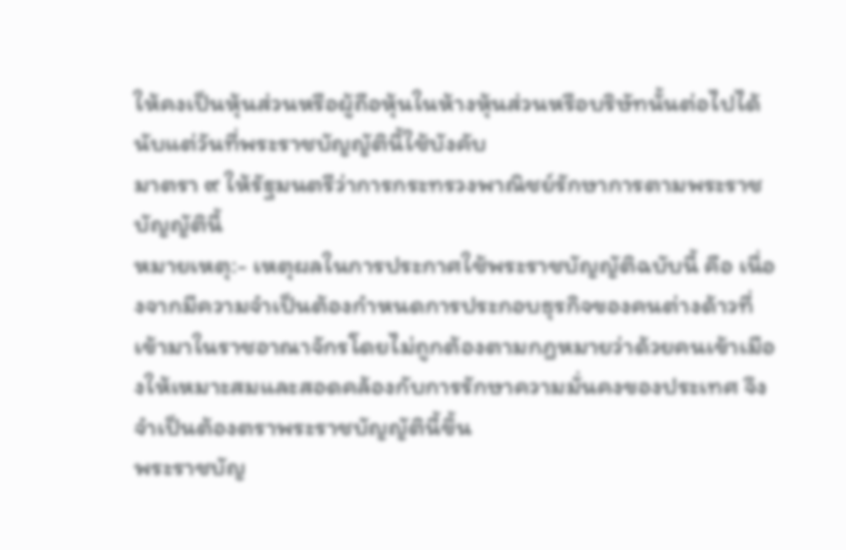ให้คงเป็นหุ้นส่วนหรือผู้ถือหุ้นในห้างหุ้นส่วนหรือบริษัทนั้นต่อไปได้นับแต่วันที่พระราชบัญญัตินี้ใช้บังคับ
มาตรา ๙ ให้รัฐมนตรีว่าการกระทรวงพาณิชย์รักษาการตามพระราชบัญญัตินี้
หมายเหตุ:- เหตุผลในการประกาศใช้พระราชบัญญัติฉบับนี้ คือ เนื่องจากมีความจำเป็นต้องกำหนดการประกอบธุรกิจของคนต่างด้าวที่เข้ามาในราชอาณาจักรโดยไม่ถูกต้องตามกฎหมายว่าด้วยคนเข้าเมืองให้เหมาะสมและสอดคล้องกับการรักษาความมั่นคงของประเทศ จึงจำเป็นต้องตราพระราชบัญญัตินี้ขึ้น
พระราชบัญ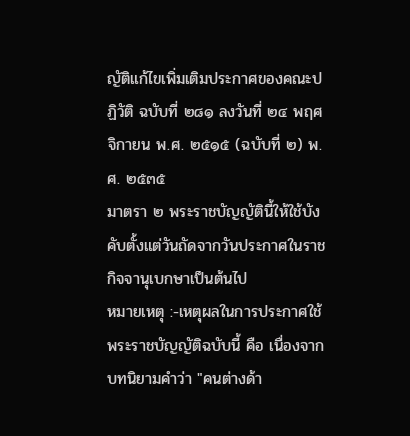ญัติแก้ไขเพิ่มเติมประกาศของคณะปฏิวัติ ฉบับที่ ๒๘๑ ลงวันที่ ๒๔ พฤศจิกายน พ.ศ. ๒๕๑๕ (ฉบับที่ ๒) พ.ศ. ๒๕๓๕
มาตรา ๒ พระราชบัญญัตินี้ให้ใช้บังคับตั้งแต่วันถัดจากวันประกาศในราชกิจจานุเบกษาเป็นต้นไป
หมายเหตุ :-เหตุผลในการประกาศใช้พระราชบัญญัติฉบับนี้ คือ เนื่องจากบทนิยามคำว่า "คนต่างด้า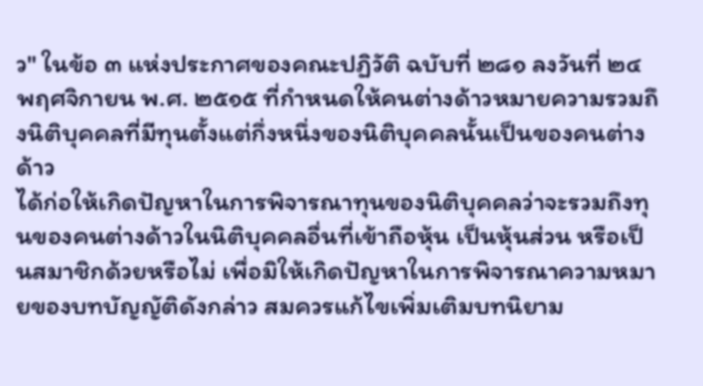ว" ในข้อ ๓ แห่งประกาศของคณะปฏิวัติ ฉบับที่ ๒๘๑ ลงวันที่ ๒๔ พฤศจิกายน พ.ศ. ๒๕๑๕ ที่กำหนดให้คนต่างด้าวหมายความรวมถึงนิติบุคคลที่มีทุนตั้งแต่กึ่งหนึ่งของนิติบุคคลนั้นเป็นของคนต่างด้าว
ได้ก่อให้เกิดปัญหาในการพิจารณาทุนของนิติบุคคลว่าจะรวมถึงทุนของคนต่างด้าวในนิติบุคคลอื่นที่เข้าถือหุ้น เป็นหุ้นส่วน หรือเป็นสมาชิกด้วยหรือไม่ เพื่อมิให้เกิดปัญหาในการพิจารณาความหมายของบทบัญญัติดังกล่าว สมควรแก้ไขเพิ่มเติมบทนิยาม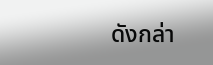ดังกล่า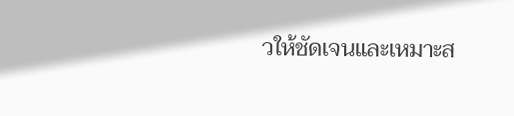วให้ชัดเจนและเหมาะส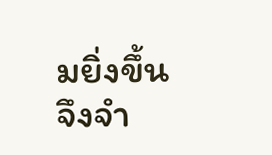มยิ่งขึ้น จึงจำ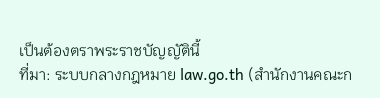เป็นต้องตราพระราชบัญญัตินี้
ที่มา: ระบบกลางกฎหมาย law.go.th (สำนักงานคณะก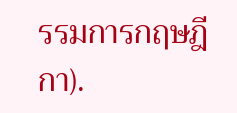รรมการกฤษฎีกา).